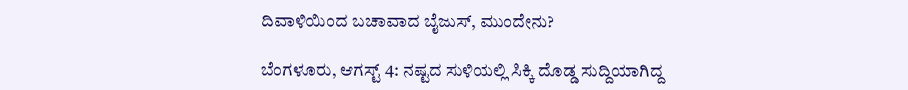ದಿವಾಳಿಯಿಂದ ಬಚಾವಾದ ಬೈಜುಸ್, ಮುಂದೇನು?

ಬೆಂಗಳೂರು, ಆಗಸ್ಟ್‌ 4: ನಷ್ಟದ ಸುಳಿಯಲ್ಲಿ ಸಿಕ್ಕಿ ದೊಡ್ಡ ಸುದ್ದಿಯಾಗಿದ್ದ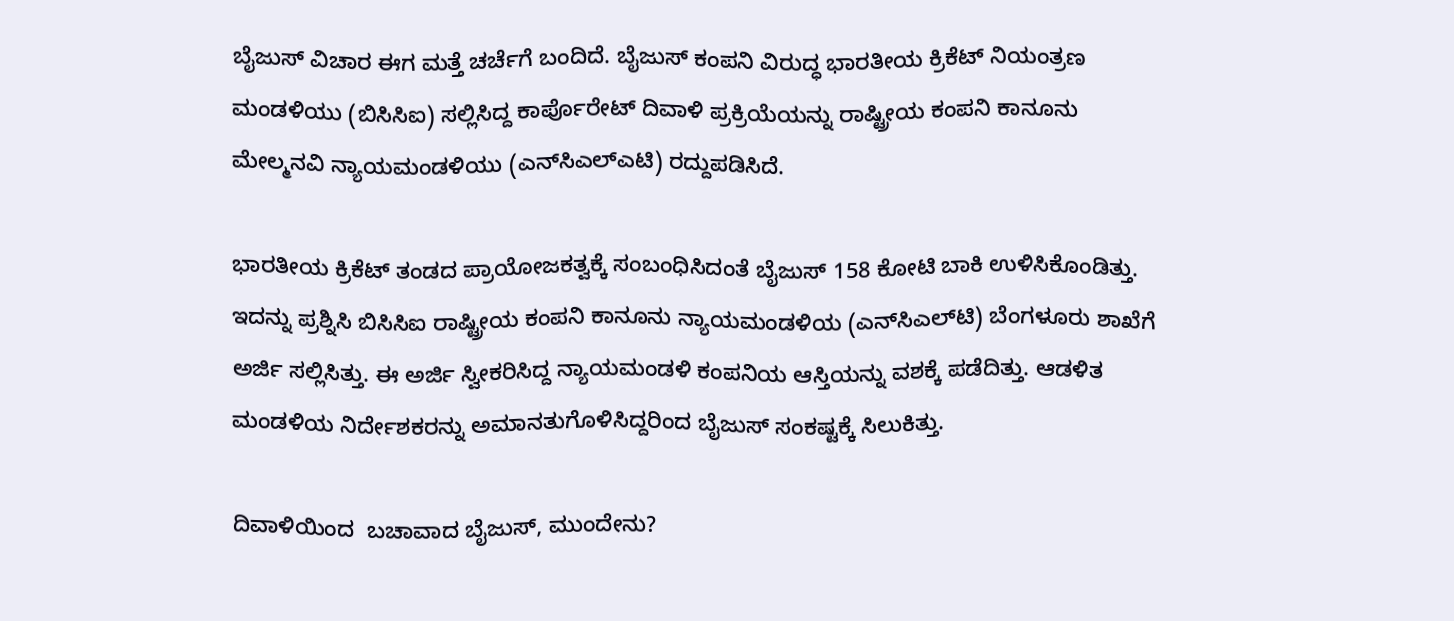ಬೈಜುಸ್ ವಿಚಾರ ಈಗ ಮತ್ತೆ ಚರ್ಚೆಗೆ ಬಂದಿದೆ. ಬೈಜುಸ್‌ ಕಂಪನಿ ವಿರುದ್ಧ ಭಾರತೀಯ ಕ್ರಿಕೆಟ್‌ ನಿಯಂತ್ರಣ ಮಂಡಳಿಯು (ಬಿಸಿಸಿಐ) ಸಲ್ಲಿಸಿದ್ದ ಕಾರ್ಪೊರೇಟ್ ದಿವಾಳಿ ಪ್ರಕ್ರಿಯೆಯನ್ನು ರಾಷ್ಟ್ರೀಯ ಕಂಪನಿ ಕಾನೂನು ಮೇಲ್ಮನವಿ ನ್ಯಾಯಮಂಡಳಿಯು (ಎನ್‌ಸಿಎಲ್‌ಎಟಿ) ರದ್ದುಪಡಿಸಿದೆ.

ಭಾರತೀಯ ಕ್ರಿಕೆಟ್‌ ತಂಡದ ಪ್ರಾಯೋಜಕತ್ವಕ್ಕೆ ಸಂಬಂಧಿಸಿದಂತೆ ಬೈಜುಸ್‌ 158 ಕೋಟಿ ಬಾಕಿ ಉಳಿಸಿಕೊಂಡಿತ್ತು. ಇದನ್ನು ಪ್ರಶ್ನಿಸಿ ಬಿಸಿಸಿಐ ರಾಷ್ಟ್ರೀಯ ಕಂಪನಿ ಕಾನೂನು ನ್ಯಾಯಮಂಡಳಿಯ (ಎನ್‌ಸಿಎಲ್‌ಟಿ) ಬೆಂಗಳೂರು ಶಾಖೆಗೆ ಅರ್ಜಿ ಸಲ್ಲಿಸಿತ್ತು. ಈ ಅರ್ಜಿ ಸ್ವೀಕರಿಸಿದ್ದ ನ್ಯಾಯಮಂಡಳಿ ಕಂಪನಿಯ ಆಸ್ತಿಯನ್ನು ವಶಕ್ಕೆ ಪಡೆದಿತ್ತು. ಆಡಳಿತ ಮಂಡಳಿಯ ನಿರ್ದೇಶಕರನ್ನು ಅಮಾನತುಗೊಳಿಸಿದ್ದರಿಂದ ಬೈಜುಸ್‌ ಸಂಕಷ್ಟಕ್ಕೆ ಸಿಲುಕಿತ್ತು.

ದಿವಾಳಿಯಿಂದ  ಬಚಾವಾದ ಬೈಜುಸ್, ಮುಂದೇನು?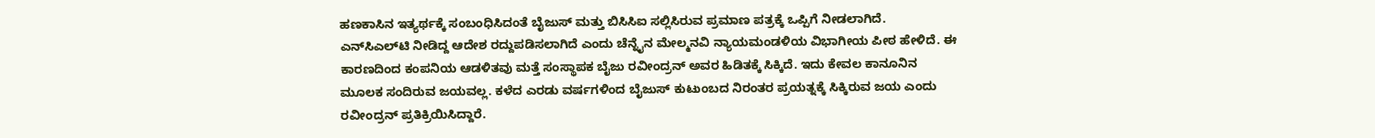ಹಣಕಾಸಿನ ಇತ್ಯರ್ಥಕ್ಕೆ ಸಂಬಂಧಿಸಿದಂತೆ ಬೈಜುಸ್‌ ಮತ್ತು ಬಿಸಿಸಿಐ ಸಲ್ಲಿಸಿರುವ ಪ್ರಮಾಣ ಪತ್ರಕ್ಕೆ ಒಪ್ಪಿಗೆ ನೀಡಲಾಗಿದೆ. ಎನ್‌ಸಿಎಲ್‌ಟಿ ನೀಡಿದ್ದ ಆದೇಶ ರದ್ದುಪಡಿಸಲಾಗಿದೆ ಎಂದು ಚೆನ್ನೈನ ಮೇಲ್ಮನವಿ ನ್ಯಾಯಮಂಡಳಿಯ ವಿಭಾಗೀಯ ಪೀಠ ಹೇಳಿದೆ. ಈ ಕಾರಣದಿಂದ ಕಂಪನಿಯ ಆಡಳಿತವು ಮತ್ತೆ ಸಂಸ್ಥಾಪಕ ಬೈಜು ರವೀಂದ್ರನ್‌ ಅವರ ಹಿಡಿತಕ್ಕೆ ಸಿಕ್ಕಿದೆ. ಇದು ಕೇವಲ ಕಾನೂನಿನ ಮೂಲಕ ಸಂದಿರುವ ಜಯವಲ್ಲ. ಕಳೆದ ಎರಡು ವರ್ಷಗಳಿಂದ ಬೈಜುಸ್‌ ಕುಟುಂಬದ ನಿರಂತರ ಪ್ರಯತ್ನಕ್ಕೆ ಸಿಕ್ಕಿರುವ ಜಯ ಎಂದು ರವೀಂದ್ರನ್‌ ಪ್ರತಿಕ್ರಿಯಿಸಿದ್ದಾರೆ.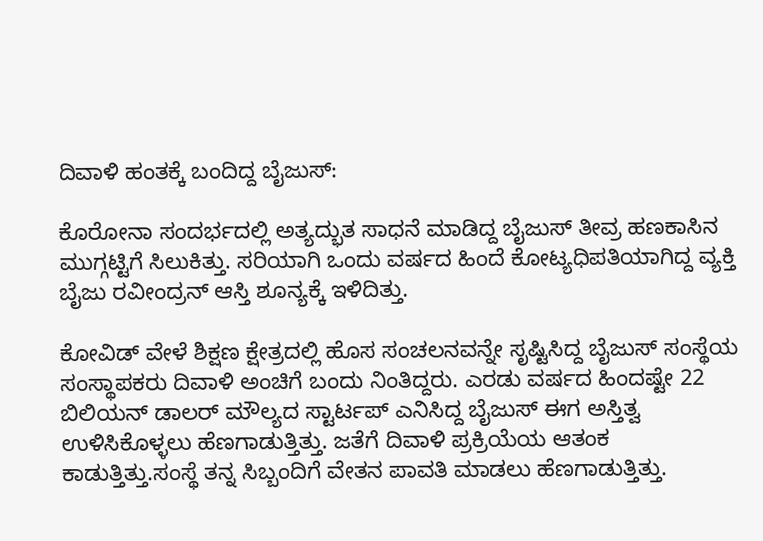ದಿವಾಳಿ ಹಂತಕ್ಕೆ ಬಂದಿದ್ದ ಬೈಜುಸ್:

ಕೊರೋನಾ ಸಂದರ್ಭದಲ್ಲಿ ಅತ್ಯದ್ಭುತ ಸಾಧನೆ ಮಾಡಿದ್ದ ಬೈಜುಸ್ ತೀವ್ರ ಹಣಕಾಸಿನ ಮುಗ್ಗಟ್ಟಿಗೆ ಸಿಲುಕಿತ್ತು. ಸರಿಯಾಗಿ ಒಂದು ವರ್ಷದ ಹಿಂದೆ ಕೋಟ್ಯಧಿಪತಿಯಾಗಿದ್ದ ವ್ಯಕ್ತಿ ಬೈಜು ರವೀಂದ್ರನ್ ಆಸ್ತಿ ಶೂನ್ಯಕ್ಕೆ ಇಳಿದಿತ್ತು.

ಕೋವಿಡ್ ವೇಳೆ ಶಿಕ್ಷಣ ಕ್ಷೇತ್ರದಲ್ಲಿ ಹೊಸ ಸಂಚಲನವನ್ನೇ ಸೃಷ್ಟಿಸಿದ್ದ ಬೈಜುಸ್ ಸಂಸ್ಥೆಯ ಸಂಸ್ಥಾಪಕರು ದಿವಾಳಿ ಅಂಚಿಗೆ ಬಂದು ನಿಂತಿದ್ದರು. ಎರಡು ವರ್ಷದ ಹಿಂದಷ್ಟೇ 22 ಬಿಲಿಯನ್ ಡಾಲರ್ ಮೌಲ್ಯದ ಸ್ಟಾರ್ಟಪ್ ಎನಿಸಿದ್ದ ಬೈಜುಸ್ ಈಗ ಅಸ್ತಿತ್ವ ಉಳಿಸಿಕೊಳ್ಳಲು ಹೆಣಗಾಡುತ್ತಿತ್ತು. ಜತೆಗೆ ದಿವಾಳಿ ಪ್ರಕ್ರಿಯೆಯ ಆತಂಕ ಕಾಡುತ್ತಿತ್ತು.ಸಂಸ್ಥೆ ತನ್ನ ಸಿಬ್ಬಂದಿಗೆ ವೇತನ ಪಾವತಿ ಮಾಡಲು ಹೆಣಗಾಡುತ್ತಿತ್ತು.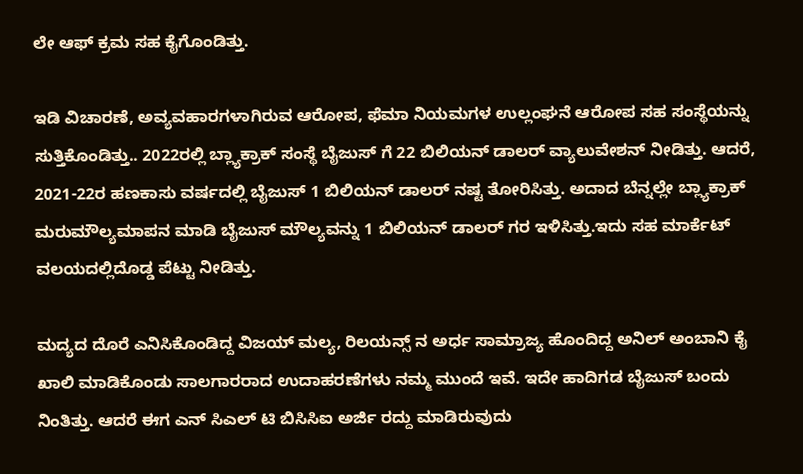ಲೇ ಆಫ್ ಕ್ರಮ ಸಹ ಕೈಗೊಂಡಿತ್ತು.

ಇಡಿ ವಿಚಾರಣೆ, ಅವ್ಯವಹಾರಗಳಾಗಿರುವ ಆರೋಪ, ಫೆಮಾ ನಿಯಮಗಳ ಉಲ್ಲಂಘನೆ ಆರೋಪ ಸಹ ಸಂಸ್ಥೆಯನ್ನು ಸುತ್ತಿಕೊಂಡಿತ್ತು.. 2022ರಲ್ಲಿ ಬ್ಲ್ಯಾಕ್ರಾಕ್ ಸಂಸ್ಥೆ ಬೈಜುಸ್ ಗೆ 22 ಬಿಲಿಯನ್ ಡಾಲರ್ ವ್ಯಾಲುವೇಶನ್ ನೀಡಿತ್ತು. ಆದರೆ, 2021-22ರ ಹಣಕಾಸು ವರ್ಷದಲ್ಲಿ ಬೈಜುಸ್ 1 ಬಿಲಿಯನ್ ಡಾಲರ್ ನಷ್ಟ ತೋರಿಸಿತ್ತು. ಅದಾದ ಬೆನ್ನಲ್ಲೇ ಬ್ಲ್ಯಾಕ್ರಾಕ್ ಮರುಮೌಲ್ಯಮಾಪನ ಮಾಡಿ ಬೈಜುಸ್ ಮೌಲ್ಯವನ್ನು 1 ಬಿಲಿಯನ್ ಡಾಲರ್ ಗರ ಇಳಿಸಿತ್ತು.ಇದು ಸಹ ಮಾರ್ಕೆಟ್ ವಲಯದಲ್ಲಿದೊಡ್ಡ ಪೆಟ್ಟು ನೀಡಿತ್ತು.

ಮದ್ಯದ ದೊರೆ ಎನಿಸಿಕೊಂಡಿದ್ದ ವಿಜಯ್ ಮಲ್ಯ, ರಿಲಯನ್ಸ್ ನ ಅರ್ಧ ಸಾಮ್ರಾಜ್ಯ ಹೊಂದಿದ್ದ ಅನಿಲ್ ಅಂಬಾನಿ ಕೈ ಖಾಲಿ ಮಾಡಿಕೊಂಡು ಸಾಲಗಾರರಾದ ಉದಾಹರಣೆಗಳು ನಮ್ಮ ಮುಂದೆ ಇವೆ. ಇದೇ ಹಾದಿಗಡ ಬೈಜುಸ್ ಬಂದು ನಿಂತಿತ್ತು. ಆದರೆ ಈಗ ಎನ್ ಸಿಎಲ್ ಟಿ ಬಿಸಿಸಿಐ ಅರ್ಜಿ ರದ್ದು ಮಾಡಿರುವುದು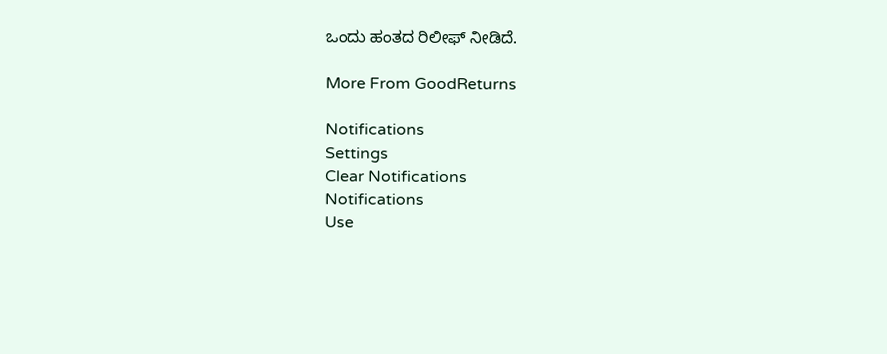ಒಂದು ಹಂತದ ರಿಲೀಫ್ ನೀಡಿದೆ.

More From GoodReturns

Notifications
Settings
Clear Notifications
Notifications
Use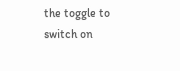the toggle to switch on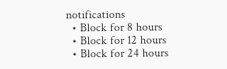notifications
  • Block for 8 hours
  • Block for 12 hours
  • Block for 24 hours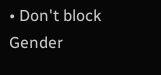• Don't block
Gender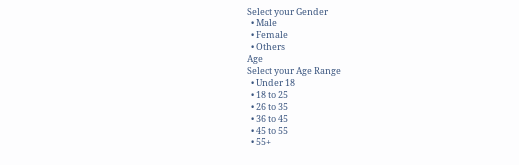Select your Gender
  • Male
  • Female
  • Others
Age
Select your Age Range
  • Under 18
  • 18 to 25
  • 26 to 35
  • 36 to 45
  • 45 to 55
  • 55+